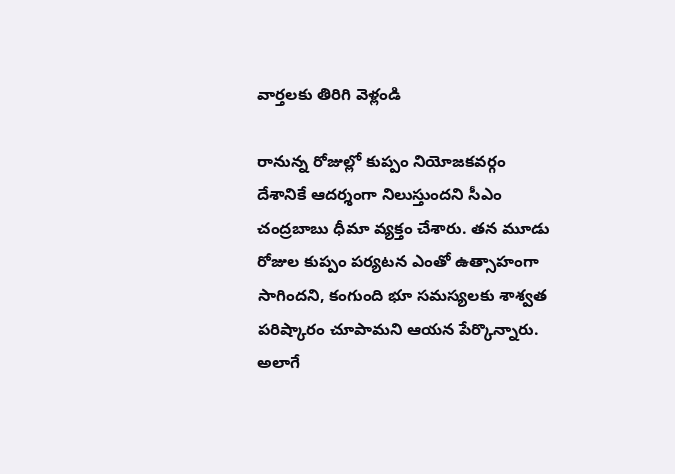వార్తలకు తిరిగి వెళ్లండి

రానున్న రోజుల్లో కుప్పం నియోజకవర్గం దేశానికే ఆదర్శంగా నిలుస్తుందని సీఎం చంద్రబాబు ధీమా వ్యక్తం చేశారు. తన మూడు రోజుల కుప్పం పర్యటన ఎంతో ఉత్సాహంగా సాగిందని, కంగుంది భూ సమస్యలకు శాశ్వత పరిష్కారం చూపామని ఆయన పేర్కొన్నారు.
అలాగే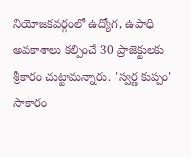నియోజకవర్గంలో ఉద్యోగ, ఉపాధి అవకాశాలు కల్పించే 30 ప్రాజెక్టులకు శ్రీకారం చుట్టామన్నారు. 'స్వర్ణ కుప్పం' సాకారం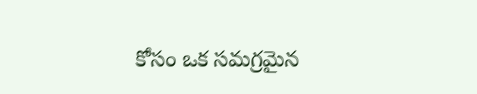కోసం ఒక సమగ్రమైన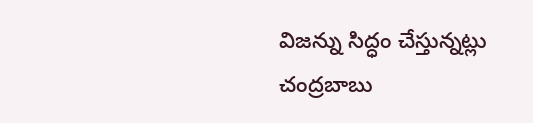విజన్ను సిద్ధం చేస్తున్నట్లు చంద్రబాబు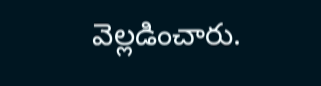వెల్లడించారు.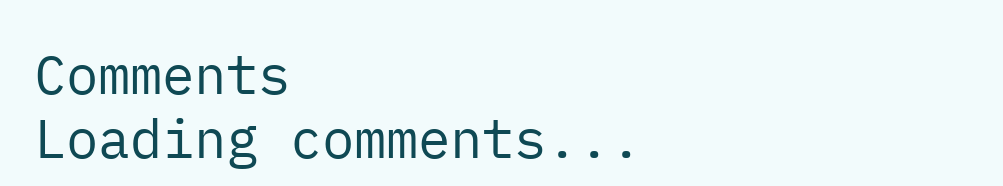Comments
Loading comments...